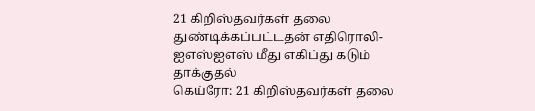21 கிறிஸ்தவர்கள் தலை துண்டிக்கப்பட்டதன் எதிரொலி- ஐஎஸ்ஐஎஸ் மீது எகிப்து கடும் தாக்குதல்
கெய்ரோ: 21 கிறிஸ்தவர்கள் தலை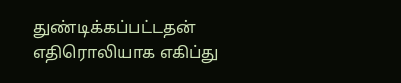துண்டிக்கப்பட்டதன் எதிரொலியாக எகிப்து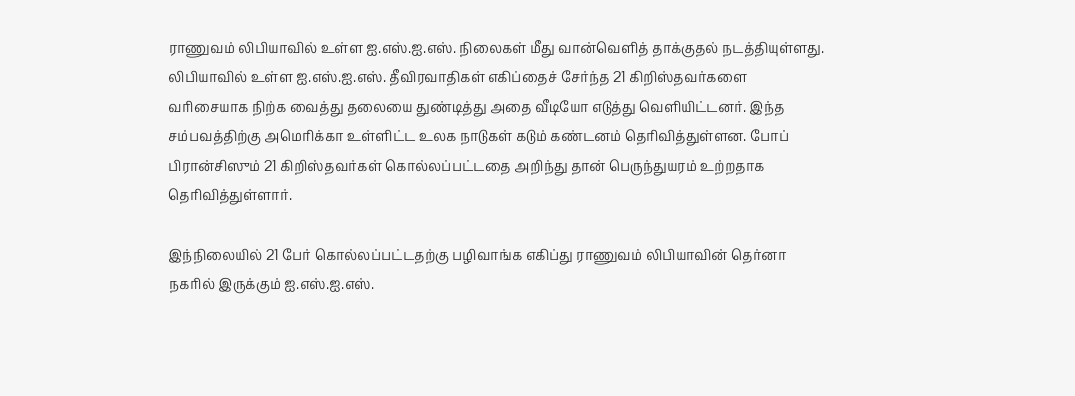ராணுவம் லிபியாவில் உள்ள ஐ.எஸ்.ஐ.எஸ். நிலைகள் மீது வான்வெளித் தாக்குதல் நடத்தியுள்ளது.
லிபியாவில் உள்ள ஐ.எஸ்.ஐ.எஸ். தீவிரவாதிகள் எகிப்தைச் சேர்ந்த 21 கிறிஸ்தவர்களை வரிசையாக நிற்க வைத்து தலையை துண்டித்து அதை வீடியோ எடுத்து வெளியிட்டனர். இந்த சம்பவத்திற்கு அமெரிக்கா உள்ளிட்ட உலக நாடுகள் கடும் கண்டனம் தெரிவித்துள்ளன. போப் பிரான்சிஸும் 21 கிறிஸ்தவர்கள் கொல்லப்பட்டதை அறிந்து தான் பெருந்துயரம் உற்றதாக தெரிவித்துள்ளார்.

இந்நிலையில் 21 பேர் கொல்லப்பட்டதற்கு பழிவாங்க எகிப்து ராணுவம் லிபியாவின் தெர்னா நகரில் இருக்கும் ஐ.எஸ்.ஐ.எஸ்.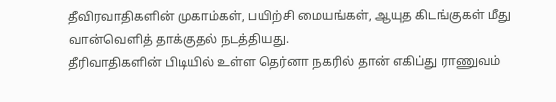தீவிரவாதிகளின் முகாம்கள், பயிற்சி மையங்கள், ஆயுத கிடங்குகள் மீது வான்வெளித் தாக்குதல் நடத்தியது.
தீரிவாதிகளின் பிடியில் உள்ள தெர்னா நகரில் தான் எகிப்து ராணுவம்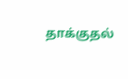தாக்குதல்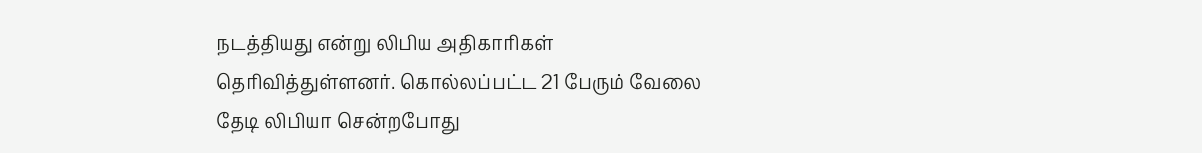நடத்தியது என்று லிபிய அதிகாரிகள் தெரிவித்துள்ளனர். கொல்லப்பட்ட 21 பேரும் வேலை தேடி லிபியா சென்றபோது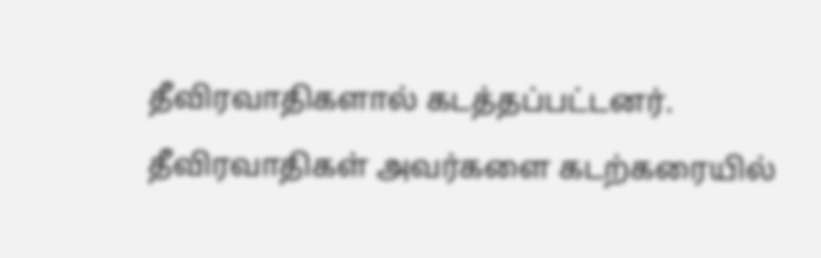தீவிரவாதிகளால் கடத்தப்பட்டனர்.
தீவிரவாதிகள் அவர்களை கடற்கரையில்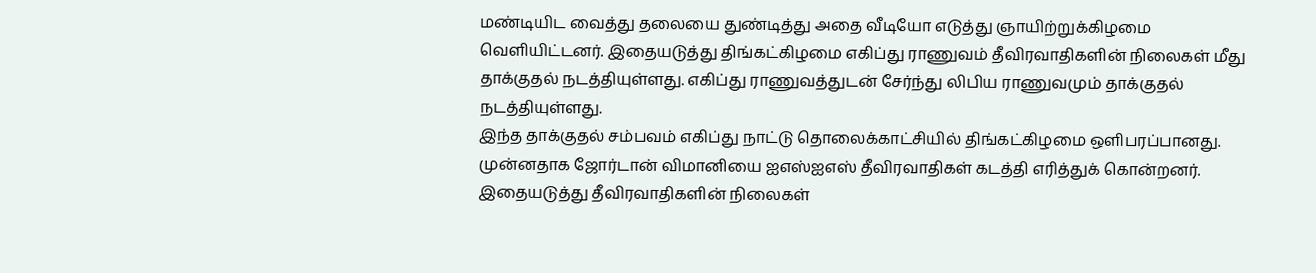மண்டியிட வைத்து தலையை துண்டித்து அதை வீடியோ எடுத்து ஞாயிற்றுக்கிழமை வெளியிட்டனர். இதையடுத்து திங்கட்கிழமை எகிப்து ராணுவம் தீவிரவாதிகளின் நிலைகள் மீது தாக்குதல் நடத்தியுள்ளது. எகிப்து ராணுவத்துடன் சேர்ந்து லிபிய ராணுவமும் தாக்குதல் நடத்தியுள்ளது.
இந்த தாக்குதல் சம்பவம் எகிப்து நாட்டு தொலைக்காட்சியில் திங்கட்கிழமை ஒளிபரப்பானது.
முன்னதாக ஜோர்டான் விமானியை ஐஎஸ்ஐஎஸ் தீவிரவாதிகள் கடத்தி எரித்துக் கொன்றனர். இதையடுத்து தீவிரவாதிகளின் நிலைகள்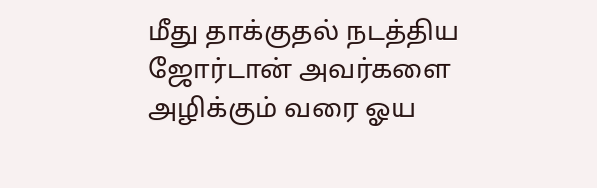மீது தாக்குதல் நடத்திய ஜோர்டான் அவர்களை அழிக்கும் வரை ஓய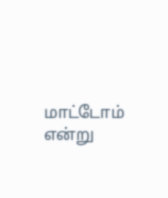மாட்டோம் என்று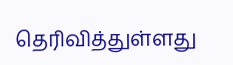தெரிவித்துள்ளது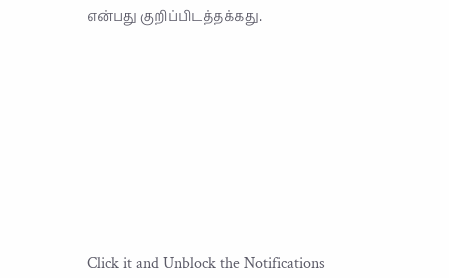என்பது குறிப்பிடத்தக்கது.












Click it and Unblock the Notifications